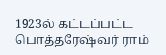1923ல் கட்டப்பட்ட பொத்தரேஷ்வர் ராம்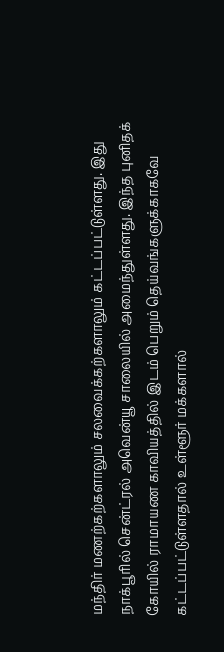மந்திர் மணற்கற்களாலும் சலவைக்கற்களாலும் கட்டப்பட்டுள்ளது. இது நாக்பூரில் சென்ட்ரல் அவென்யூ சாலையில் அமைந்துள்ளது. இந்த புனிதக் கோயில் ராமாயண காவியத்தில் இடம் பெறும் தெய்வங்களுக்காகவே கட்டப்பட்டுள்ளதால் உள்ளூர் மக்களால்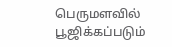பெருமளவில் பூஜிக்கப்படும்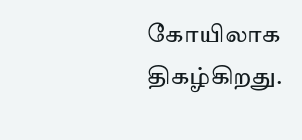கோயிலாக திகழ்கிறது.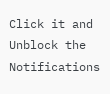Click it and Unblock the Notifications